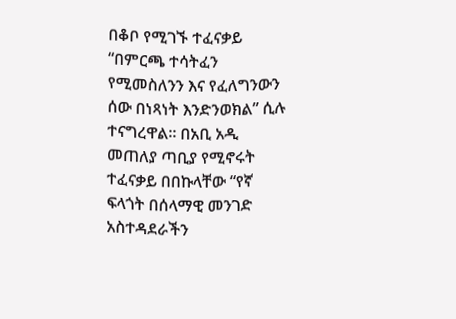በቆቦ የሚገኙ ተፈናቃይ “በምርጫ ተሳትፈን የሚመስለንን እና የፈለግንውን ሰው በነጻነት እንድንወክል” ሲሉ ተናግረዋል። በአቢ አዲ መጠለያ ጣቢያ የሚኖሩት ተፈናቃይ በበኩላቸው “የኛ ፍላጎት በሰላማዊ መንገድ አስተዳደራችን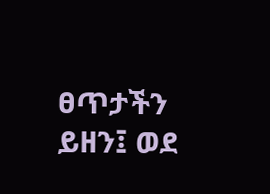ፀጥታችን ይዘን፤ ወደ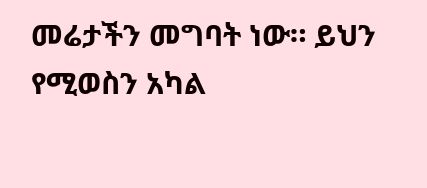መሬታችን መግባት ነው። ይህን የሚወስን አካል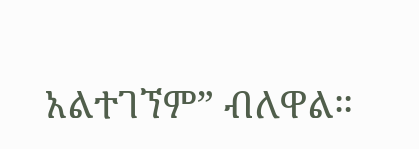አልተገኘም” ብለዋል።